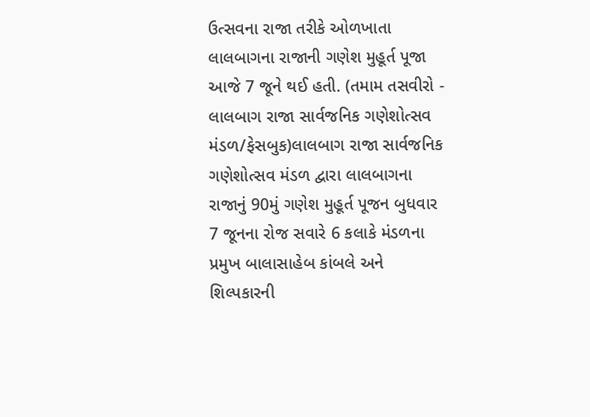ઉત્સવના રાજા તરીકે ઓળખાતા લાલબાગના રાજાની ગણેશ મુહૂર્ત પૂજા આજે 7 જૂને થઈ હતી. (તમામ તસવીરો - લાલબાગ રાજા સાર્વજનિક ગણેશોત્સવ મંડળ/ફેસબુક)લાલબાગ રાજા સાર્વજનિક ગણેશોત્સવ મંડળ દ્વારા લાલબાગના રાજાનું 90મું ગણેશ મુહૂર્ત પૂજન બુધવાર 7 જૂનના રોજ સવારે 6 કલાકે મંડળના પ્રમુખ બાલાસાહેબ કાંબલે અને શિલ્પકારની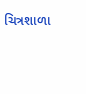ચિત્રશાળા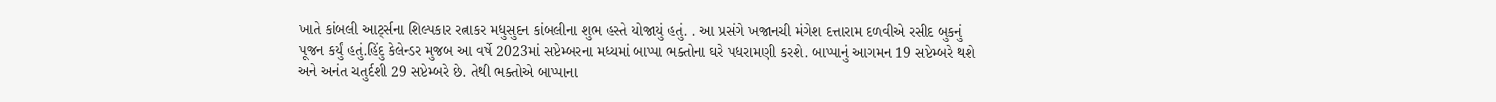ખાતે કાંબલી આર્ટ્સના શિલ્પકાર રત્નાકર મધુસુદન કાંબલીના શુભ હસ્તે યોજાયું હતું. . આ પ્રસંગે ખજાનચી મંગેશ દત્તારામ દળવીએ રસીદ બુકનું પૂજન કર્યું હતું.હિંદુ કેલેન્ડર મુજબ આ વર્ષે 2023માં સપ્ટેમ્બરના મધ્યમાં બાપ્પા ભક્તોના ઘરે પધરામણી કરશે. બાપ્પાનું આગમન 19 સપ્ટેમ્બરે થશે અને અનંત ચતુર્દશી 29 સપ્ટેમ્બરે છે. તેથી ભક્તોએ બાપ્પાના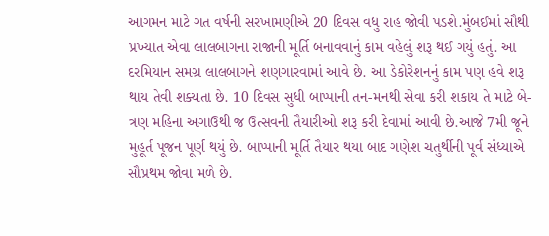આગમન માટે ગત વર્ષની સરખામણીએ 20 દિવસ વધુ રાહ જોવી પડશે.મુંબઈમાં સૌથી પ્રખ્યાત એવા લાલબાગના રાજાની મૂર્તિ બનાવવાનું કામ વહેલું શરૂ થઈ ગયું હતું. આ દરમિયાન સમગ્ર લાલબાગને શણગારવામાં આવે છે. આ ડેકોરેશનનું કામ પણ હવે શરૂ થાય તેવી શક્યતા છે. 10 દિવસ સુધી બાપ્પાની તન-મનથી સેવા કરી શકાય તે માટે બે-ત્રણ મહિના અગાઉથી જ ઉત્સવની તૈયારીઓ શરૂ કરી દેવામાં આવી છે.આજે 7મી જૂને મુહૂર્ત પૂજન પૂર્ણ થયું છે. બાપ્પાની મૂર્તિ તૈયાર થયા બાદ ગણેશ ચતુર્થીની પૂર્વ સંધ્યાએ સૌપ્રથમ જોવા મળે છે.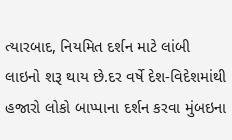ત્યારબાદ, નિયમિત દર્શન માટે લાંબી લાઇનો શરૂ થાય છે.દર વર્ષે દેશ-વિદેશમાંથી હજારો લોકો બાપ્પાના દર્શન કરવા મુંબઇના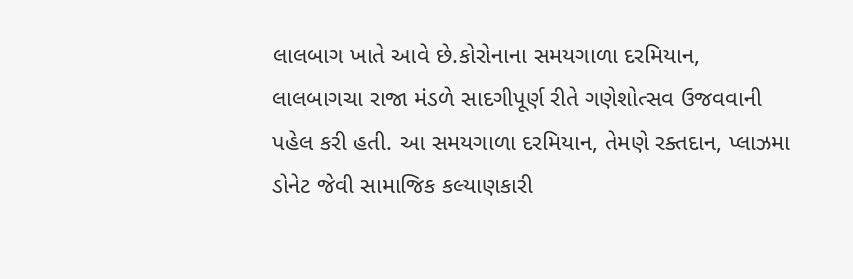લાલબાગ ખાતે આવે છે.કોરોનાના સમયગાળા દરમિયાન, લાલબાગચા રાજા મંડળે સાદગીપૂર્ણ રીતે ગણેશોત્સવ ઉજવવાની પહેલ કરી હતી. આ સમયગાળા દરમિયાન, તેમણે રક્તદાન, પ્લાઝમા ડોનેટ જેવી સામાજિક કલ્યાણકારી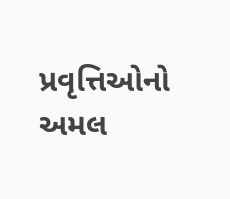પ્રવૃત્તિઓનો અમલ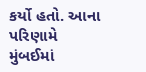કર્યો હતો. આના પરિણામે મુંબઈમાં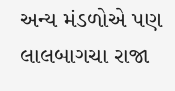અન્ય મંડળોએ પણ લાલબાગચા રાજા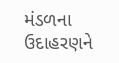મંડળના ઉદાહરણને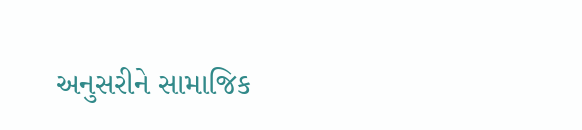અનુસરીને સામાજિક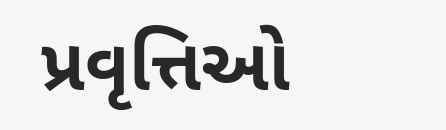પ્રવૃત્તિઓ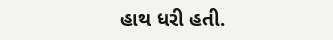હાથ ધરી હતી.